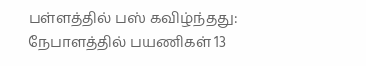பள்ளத்தில் பஸ் கவிழ்ந்தது: நேபாளத்தில் பயணிகள் 13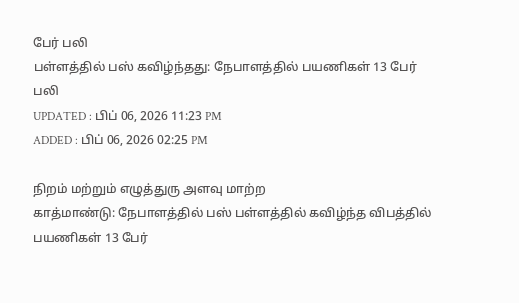பேர் பலி
பள்ளத்தில் பஸ் கவிழ்ந்தது: நேபாளத்தில் பயணிகள் 13 பேர் பலி
UPDATED : பிப் 06, 2026 11:23 PM
ADDED : பிப் 06, 2026 02:25 PM

நிறம் மற்றும் எழுத்துரு அளவு மாற்ற
காத்மாண்டு: நேபாளத்தில் பஸ் பள்ளத்தில் கவிழ்ந்த விபத்தில் பயணிகள் 13 பேர்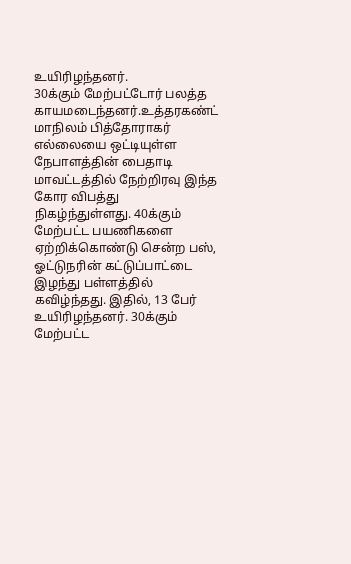உயிரிழந்தனர்.
30க்கும் மேற்பட்டோர் பலத்த காயமடைந்தனர்.உத்தரகண்ட் மாநிலம் பித்தோராகர் எல்லையை ஒட்டியுள்ள நேபாளத்தின் பைதாடி மாவட்டத்தில் நேற்றிரவு இந்த கோர விபத்து நிகழ்ந்துள்ளது. 40க்கும் மேற்பட்ட பயணிகளை ஏற்றிக்கொண்டு சென்ற பஸ், ஓட்டுநரின் கட்டுப்பாட்டை இழந்து பள்ளத்தில் கவிழ்ந்தது. இதில், 13 பேர் உயிரிழந்தனர். 30க்கும் மேற்பட்ட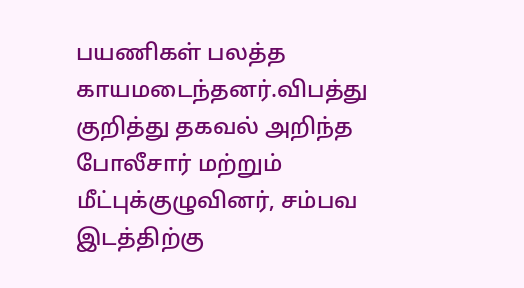பயணிகள் பலத்த காயமடைந்தனர்.விபத்து குறித்து தகவல் அறிந்த போலீசார் மற்றும் மீட்புக்குழுவினர், சம்பவ இடத்திற்கு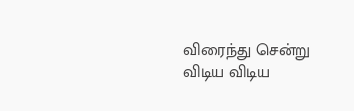விரைந்து சென்று விடிய விடிய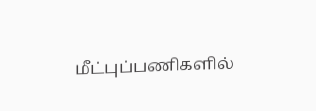மீட்புப்பணிகளில்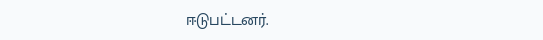ஈடுபட்டனர்.